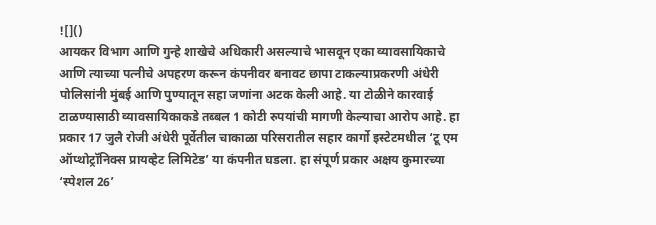![]()
आयकर विभाग आणि गुन्हे शाखेचे अधिकारी असल्याचे भासवून एका व्यावसायिकाचे आणि त्याच्या पत्नीचे अपहरण करून कंपनीवर बनावट छापा टाकल्याप्रकरणी अंधेरी पोलिसांनी मुंबई आणि पुण्यातून सहा जणांना अटक केली आहे. या टोळीने कारवाई टाळण्यासाठी व्यावसायिकाकडे तब्बल 1 कोटी रुपयांची मागणी केल्याचा आरोप आहे. हा प्रकार 17 जुलै रोजी अंधेरी पूर्वेतील चाकाळा परिसरातील सहार कार्गो इस्टेटमधील ‘टू एम ऑप्थोट्रॉनिक्स प्रायव्हेट लिमिटेड’ या कंपनीत घडला. हा संपूर्ण प्रकार अक्षय कुमारच्या ‘स्पेशल 26’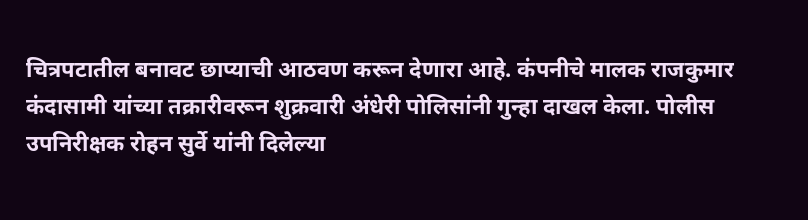चित्रपटातील बनावट छाप्याची आठवण करून देणारा आहे. कंपनीचे मालक राजकुमार कंदासामी यांच्या तक्रारीवरून शुक्रवारी अंधेरी पोलिसांनी गुन्हा दाखल केला. पोलीस उपनिरीक्षक रोहन सुर्वे यांनी दिलेल्या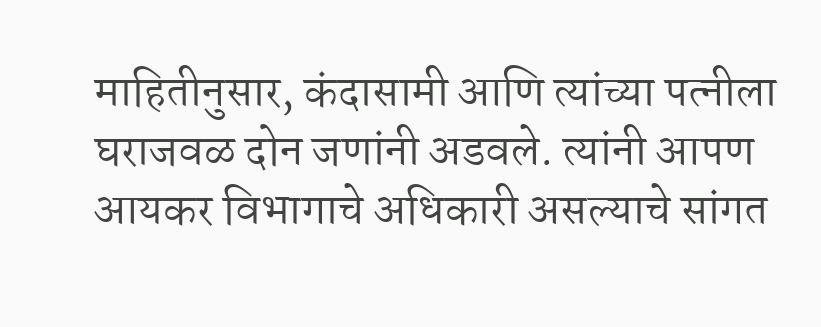माहितीनुसार, कंदासामी आणि त्यांच्या पत्नीला घराजवळ दोन जणांनी अडवले. त्यांनी आपण आयकर विभागाचे अधिकारी असल्याचे सांगत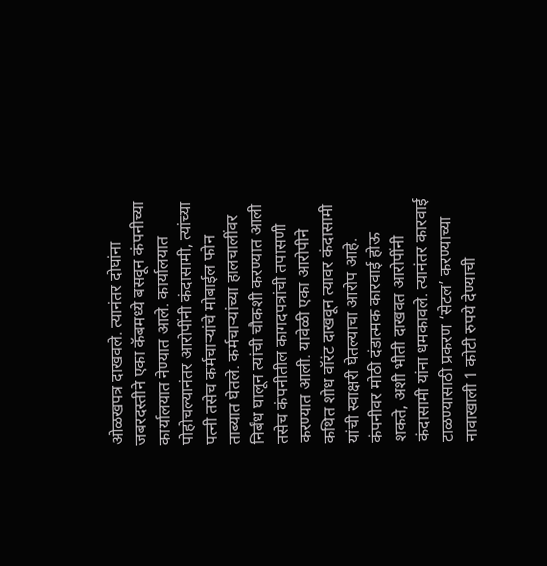ओळखपत्र दाखवले. त्यानंतर दोघांना जबरदस्तीने एका कॅबमध्ये बसवून कंपनीच्या कार्यालयात नेण्यात आले. कार्यालयात पोहोचल्यानंतर आरोपींनी कंदासामी, त्यांच्या पत्नी तसेच कर्मचाऱ्यांचे मोबाईल फोन ताब्यात घेतले. कर्मचाऱ्यांच्या हालचालींवर निर्बंध घालून त्यांची चौकशी करण्यात आली तसेच कंपनीतील कागदपत्रांची तपासणी करण्यात आली. यावेळी एका आरोपीने कथित शोध वॉरंट दाखवून त्यावर कंदासामी यांची स्वाक्षरी घेतल्याचा आरोप आहे. कंपनीवर मोठी दंडात्मक कारवाई होऊ शकते, अशी भीती दाखवत आरोपींनी कंदासामी यांना धमकावले. त्यानंतर कारवाई टाळण्यासाठी प्रकरण ‘सेटल’ करण्याच्या नावाखाली 1 कोटी रुपये देण्याची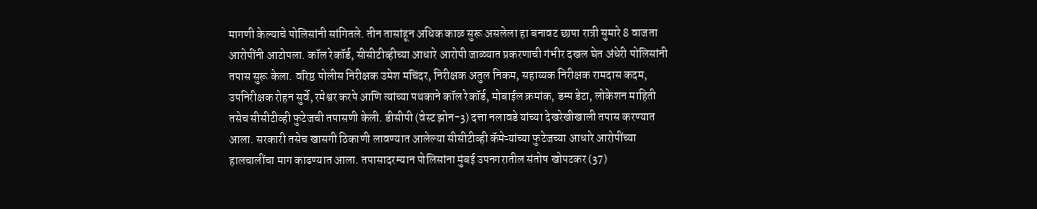मागणी केल्याचे पोलिसांनी सांगितले. तीन तासांहून अधिक काळ सुरू असलेला हा बनावट छापा रात्री सुमारे 8 वाजता आरोपींनी आटोपला. कॉल रेकॉर्ड, सीसीटीव्हीच्या आधारे आरोपी जाळ्यात प्रकरणाची गंभीर दखल घेत अंधेरी पोलिसांनी तपास सुरू केला. वरिष्ठ पोलीस निरीक्षक उमेश मचिंदर, निरीक्षक अतुल निकम, सहाय्यक निरीक्षक रामदास कदम, उपनिरीक्षक रोहन सुर्वे, रमेश्वर करपे आणि त्यांच्या पथकाने कॉल रेकॉर्ड, मोबाईल क्रमांक, डम्प डेटा, लोकेशन माहिती तसेच सीसीटीव्ही फुटेजची तपासणी केली. डीसीपी (वेस्ट झोन-3) दत्ता नलावडे यांच्या देखरेखीखाली तपास करण्यात आला. सरकारी तसेच खासगी ठिकाणी लावण्यात आलेल्या सीसीटीव्ही कॅमेऱ्यांच्या फुटेजच्या आधारे आरोपींच्या हालचालींचा माग काढण्यात आला. तपासादरम्यान पोलिसांना मुंबई उपनगरातील संतोष खोपटकर (37)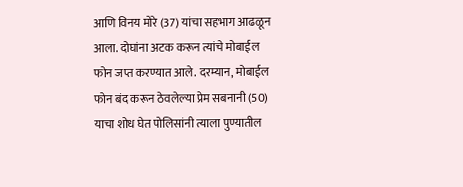आणि विनय मोरे (37) यांचा सहभाग आढळून आला. दोघांना अटक करून त्यांचे मोबाईल फोन जप्त करण्यात आले. दरम्यान, मोबाईल फोन बंद करून ठेवलेल्या प्रेम सबनानी (50) याचा शोध घेत पोलिसांनी त्याला पुण्यातील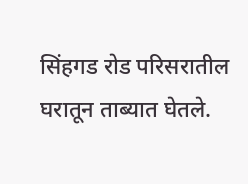सिंहगड रोड परिसरातील घरातून ताब्यात घेतले.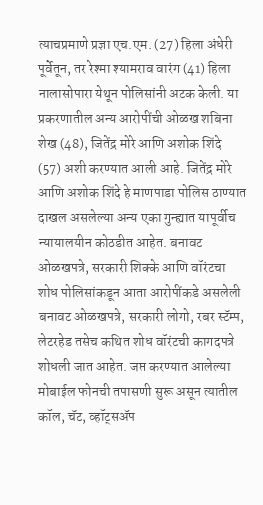त्याचप्रमाणे प्रज्ञा एच.एम. (27) हिला अंधेरी पूर्वेतून, तर रेश्मा श्यामराव वारंग (41) हिला नालासोपारा येथून पोलिसांनी अटक केली. या प्रकरणातील अन्य आरोपींची ओळख शबिना शेख (48), जितेंद्र मोरे आणि अशोक शिंदे (57) अशी करण्यात आली आहे. जितेंद्र मोरे आणि अशोक शिंदे हे माणपाडा पोलिस ठाण्यात दाखल असलेल्या अन्य एका गुन्ह्यात यापूर्वीच न्यायालयीन कोठडीत आहेत. बनावट ओळखपत्रे, सरकारी शिक्के आणि वॉरंटचा शोध पोलिसांकडून आता आरोपींकडे असलेली बनावट ओळखपत्रे, सरकारी लोगो, रबर स्टॅम्प, लेटरहेड तसेच कथित शोध वॉरंटची कागदपत्रे शोधली जात आहेत. जप्त करण्यात आलेल्या मोबाईल फोनची तपासणी सुरू असून त्यातील कॉल, चॅट, व्हॉट्सॲप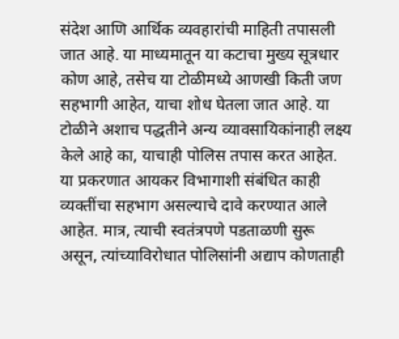संदेश आणि आर्थिक व्यवहारांची माहिती तपासली जात आहे. या माध्यमातून या कटाचा मुख्य सूत्रधार कोण आहे, तसेच या टोळीमध्ये आणखी किती जण सहभागी आहेत, याचा शोध घेतला जात आहे. या टोळीने अशाच पद्धतीने अन्य व्यावसायिकांनाही लक्ष्य केले आहे का, याचाही पोलिस तपास करत आहेत. या प्रकरणात आयकर विभागाशी संबंधित काही व्यक्तींचा सहभाग असल्याचे दावे करण्यात आले आहेत. मात्र, त्याची स्वतंत्रपणे पडताळणी सुरू असून, त्यांच्याविरोधात पोलिसांनी अद्याप कोणताही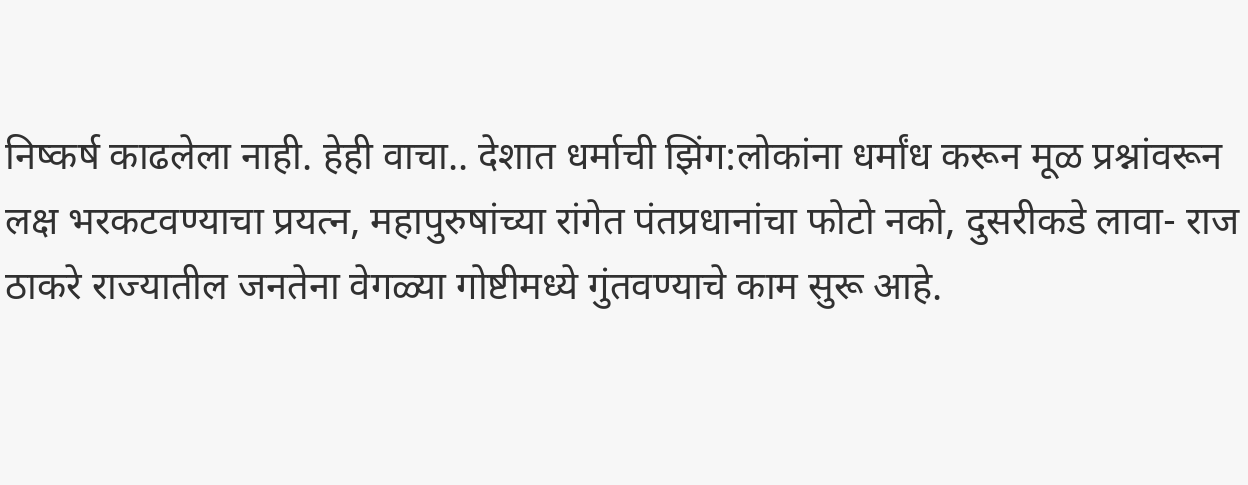निष्कर्ष काढलेला नाही. हेही वाचा.. देशात धर्माची झिंग:लोकांना धर्मांध करून मूळ प्रश्नांवरून लक्ष भरकटवण्याचा प्रयत्न, महापुरुषांच्या रांगेत पंतप्रधानांचा फोटो नको, दुसरीकडे लावा- राज ठाकरे राज्यातील जनतेना वेगळ्या गोष्टीमध्ये गुंतवण्याचे काम सुरू आहे.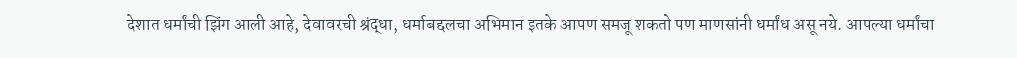देशात धर्मांची झिंग आली आहे, देवावरची श्रंद्धा, धर्माबद्दलचा अभिमान इतके आपण समजू शकतो पण माणसांनी धर्मांध असू नये. आपल्या धर्मांचा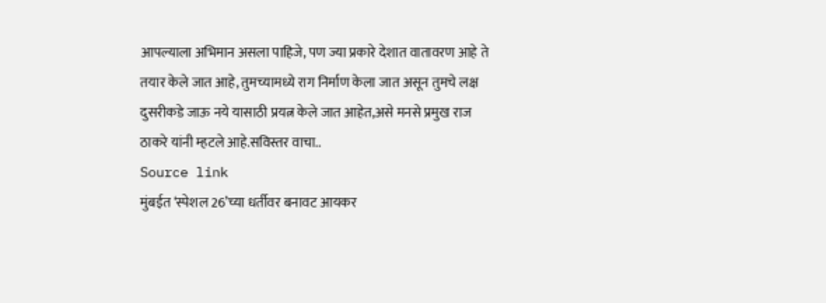आपल्याला अभिमान असला पाहिजे, पण ज्या प्रकारे देशात वातावरण आहे ते तयार केले जात आहे, तुमच्यामध्ये राग निर्माण केला जात असून तुमचे लक्ष दुसरीकडे जाऊ नये यासाठी प्रयत्न केले जात आहेत,असे मनसे प्रमुख राज ठाकरे यांनी म्हटले आहे.सविस्तर वाचा..
Source link
मुंबईत ‘स्पेशल 26’च्या धर्तीवर बनावट आयकर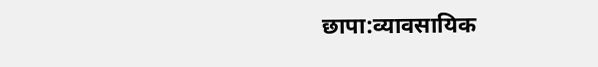छापा:व्यावसायिक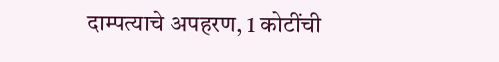दाम्पत्याचे अपहरण, 1 कोटींची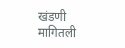खंडणी मागितली